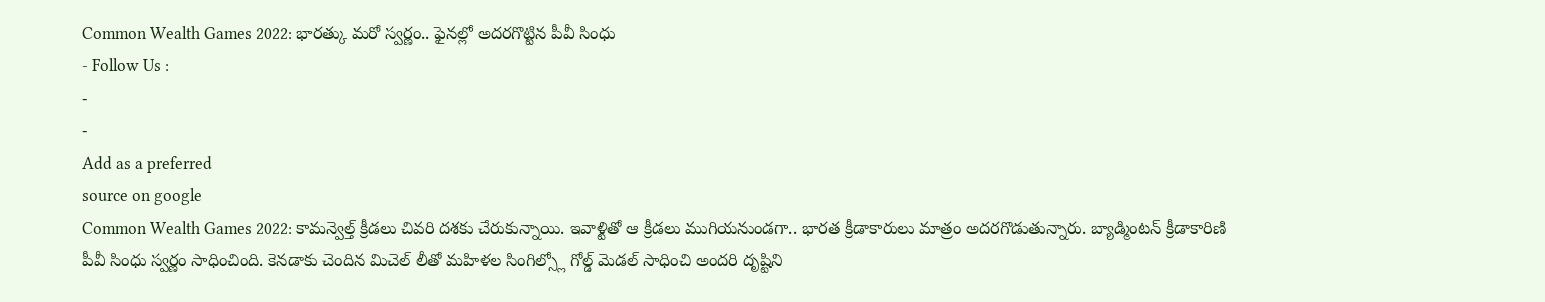Common Wealth Games 2022: భారత్కు మరో స్వర్ణం.. ఫైనల్లో అదరగొట్టిన పీవీ సింధు
- Follow Us :
-
-
Add as a preferred
source on google
Common Wealth Games 2022: కామన్వెల్త్ క్రీడలు చివరి దశకు చేరుకున్నాయి. ఇవాళ్టితో ఆ క్రీడలు ముగియనుండగా.. భారత క్రీడాకారులు మాత్రం అదరగొడుతున్నారు. బ్యాడ్మింటన్ క్రీడాకారిణి పీవీ సింధు స్వర్ణం సాధించింది. కెనడాకు చెందిన మిచెల్ లీతో మహిళల సింగిల్స్లో గోల్డ్ మెడల్ సాధించి అందరి దృష్టిని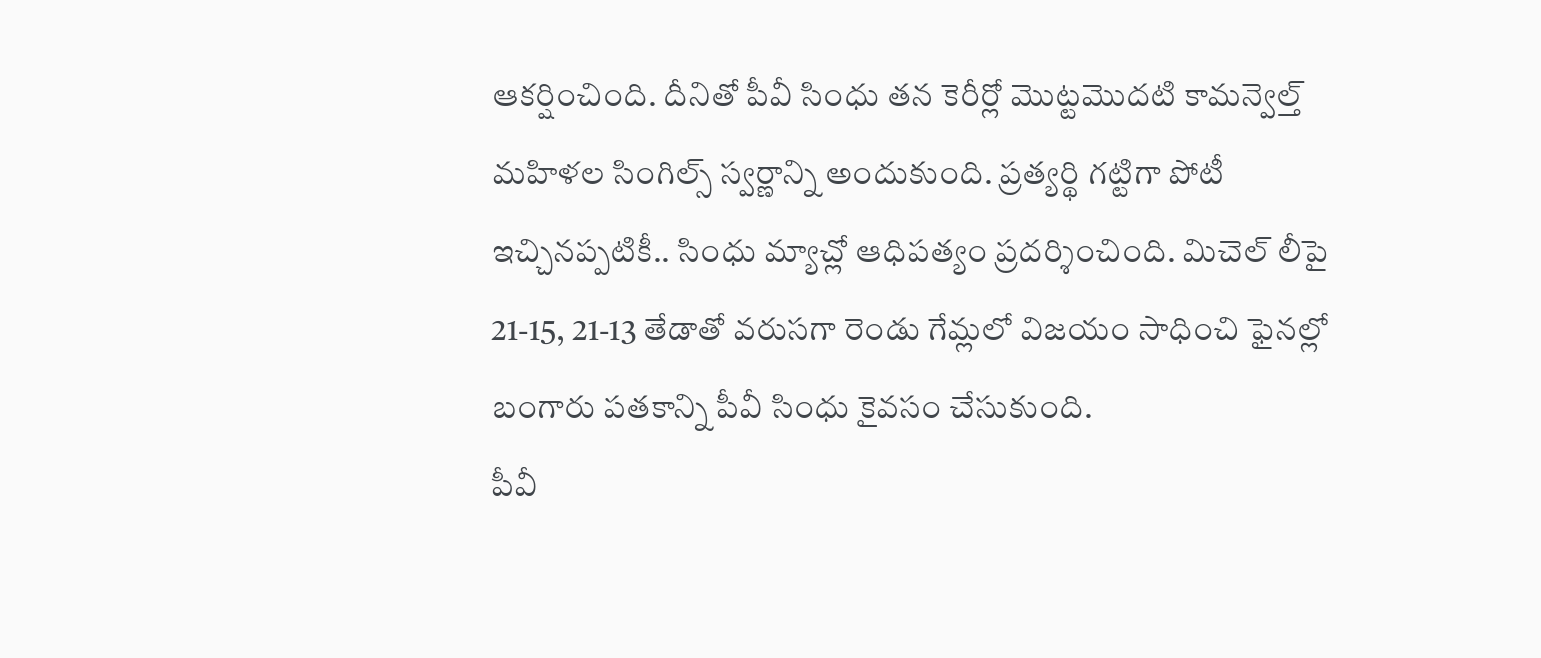ఆకర్షించింది. దీనితో పీవీ సింధు తన కెరీర్లో మొట్టమొదటి కామన్వెల్త్ మహిళల సింగిల్స్ స్వర్ణాన్ని అందుకుంది. ప్రత్యర్థి గట్టిగా పోటీ ఇచ్చినప్పటికీ.. సింధు మ్యాచ్లో ఆధిపత్యం ప్రదర్శించింది. మిచెల్ లీపై 21-15, 21-13 తేడాతో వరుసగా రెండు గేమ్లలో విజయం సాధించి ఫైనల్లో బంగారు పతకాన్ని పీవీ సింధు కైవసం చేసుకుంది.
పీవీ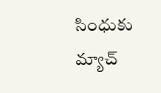సింధుకు మ్యాచ్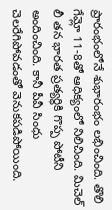ప్రారంభంలోనే శుభారంభం లభించింది. తొలి గేమ్లో 11-8తో ఆధిక్యంలో నిలిచింది. మిచెల్ లీ తన భారత ప్రత్యర్థికి గొప్ప పోటీని అందించింది. కానీ పీవీ సింధు చెలరేగిపోవడంతో వెనుకపడిపోయింది.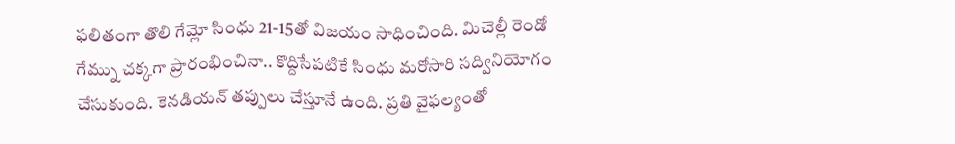ఫలితంగా తొలి గేమ్లో సింధు 21-15తో విజయం సాధించింది. మిచెల్లీ రెండో గేమ్ను చక్కగా ప్రారంభించినా.. కొద్దిసేపటికే సింధు మరోసారి సద్వినియోగం చేసుకుంది. కెనడియన్ తప్పులు చేస్తూనే ఉంది. ప్రతి వైఫల్యంతో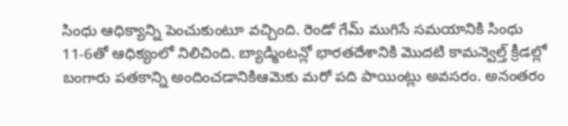సింధు ఆధిక్యాన్ని పెంచుకుంటూ వచ్చింది. రెండో గేమ్ ముగిసే సమయానికి సింధు 11-6తో ఆధిక్యంలో నిలిచింది. బ్యాడ్మింటన్లో భారతదేశానికి మొదటి కామన్వెల్త్ క్రీడల్లో బంగారు పతకాన్ని అందించడానికిఆమెకు మరో పది పాయింట్లు అవసరం. అనంతరం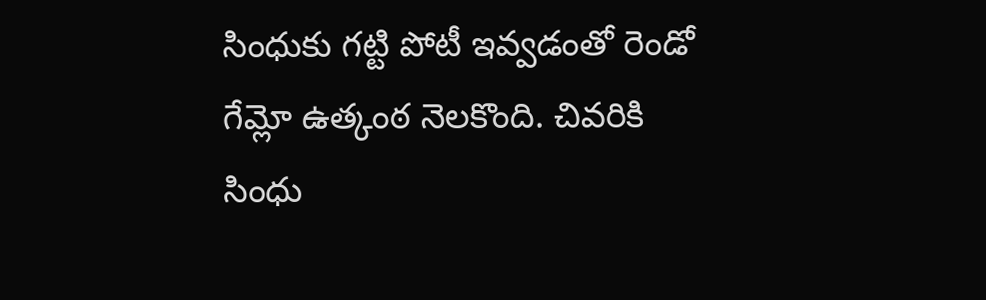సింధుకు గట్టి పోటీ ఇవ్వడంతో రెండో గేమ్లో ఉత్కంఠ నెలకొంది. చివరికి సింధు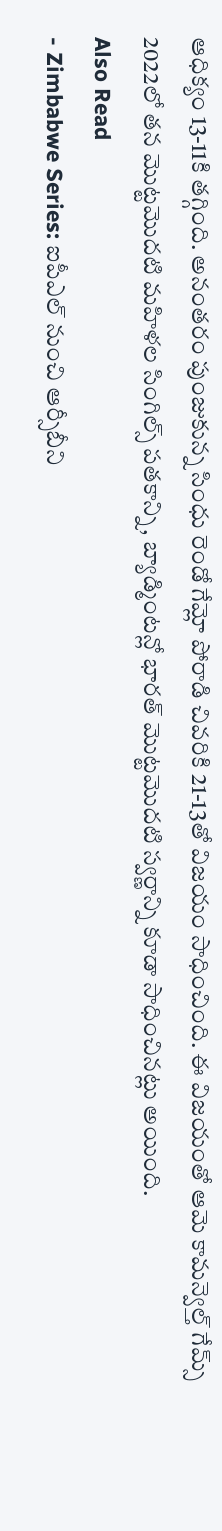ఆధిక్యం 13-11కి తగ్గింది. అనంతరం పుంజుకున్న సింధు రెండో గేమ్లో పోరాడి చివరికి 21-13తో విజయం సాధించింది. ఈ విజయంతో ఆమె కామన్వెల్త్ గేమ్స్ 2022లో తన మొట్టమొదటి మహిళల సింగిల్స్ పతకాన్ని, బ్యాడ్మింటన్లో భారత్ మొట్టమొదటి స్వర్ణాన్ని కూడా సాధించినట్లు అయింది.
Also Read
- Zimbabwe Series: ఐపీఎల్ నుంచి ఆర్సీబీని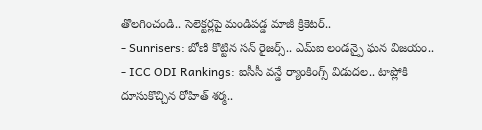తొలగించండి.. సెలెక్టర్లపై మండిపడ్డ మాజీ క్రికెటర్..
- Sunrisers: బోణి కొట్టిన సన్ రైజర్స్.. ఎమ్ఐ లండన్పై ఘన విజయం..
- ICC ODI Rankings: ఐసీసీ వన్డే ర్యాంకింగ్స్ విడుదల.. టాప్లోకి దూసుకొచ్చిన రోహిత్ శర్మ..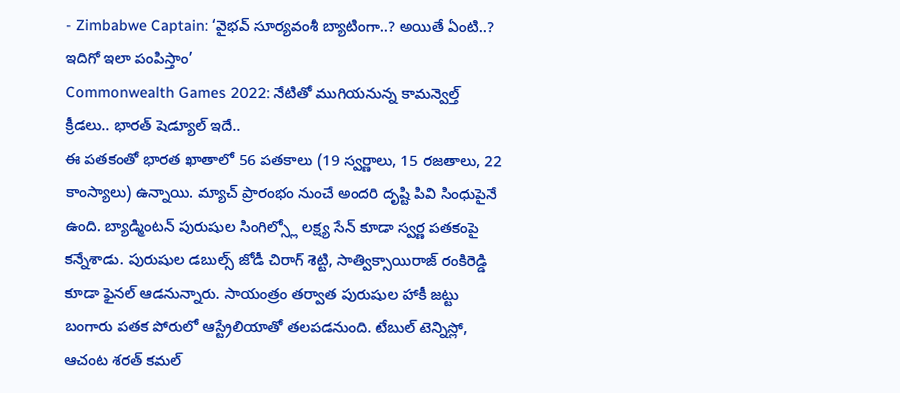- Zimbabwe Captain: ‘వైభవ్ సూర్యవంశీ బ్యాటింగా..? అయితే ఏంటి..? ఇదిగో ఇలా పంపిస్తాం’
Commonwealth Games 2022: నేటితో ముగియనున్న కామన్వెల్త్ క్రీడలు.. భారత్ షెడ్యూల్ ఇదే..
ఈ పతకంతో భారత ఖాతాలో 56 పతకాలు (19 స్వర్ణాలు, 15 రజతాలు, 22 కాంస్యాలు) ఉన్నాయి. మ్యాచ్ ప్రారంభం నుంచే అందరి దృష్టి పివి సింధుపైనే ఉంది. బ్యాడ్మింటన్ పురుషుల సింగిల్స్లో లక్ష్య సేన్ కూడా స్వర్ణ పతకంపై కన్నేశాడు. పురుషుల డబుల్స్ జోడీ చిరాగ్ శెట్టి, సాత్విక్సాయిరాజ్ రంకిరెడ్డి కూడా ఫైనల్ ఆడనున్నారు. సాయంత్రం తర్వాత పురుషుల హాకీ జట్టు బంగారు పతక పోరులో ఆస్ట్రేలియాతో తలపడనుంది. టేబుల్ టెన్నిస్లో, ఆచంట శరత్ కమల్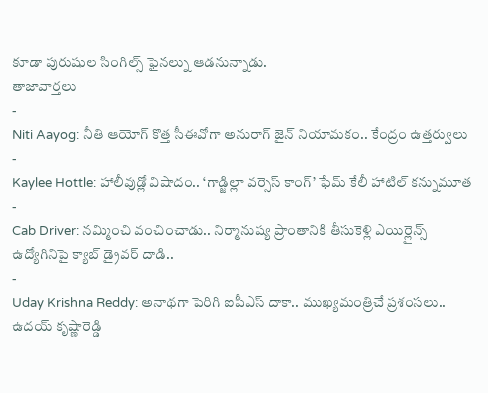కూడా పురుషుల సింగిల్స్ ఫైనల్ను ఆడనున్నాడు.
తాజావార్తలు
-
Niti Aayog: నీతి ఆయోగ్ కొత్త సీఈవోగా అనురాగ్ జైన్ నియామకం.. కేంద్రం ఉత్తర్వులు
-
Kaylee Hottle: హాలీవుడ్లో విషాదం.. ‘గాడ్జిల్లా వర్సెస్ కాంగ్’ ఫేమ్ కేలీ హాటిల్ కన్నుమూత
-
Cab Driver: నమ్మించి వంచించాడు.. నిర్మానుష్య ప్రాంతానికి తీసుకెళ్లి ఎయిర్లైన్స్ ఉద్యోగినిపై క్యాబ్ డ్రైవర్ దాడి..
-
Uday Krishna Reddy: అనాథగా పెరిగి ఐపీఎస్ దాకా.. ముఖ్యమంత్రిచే ప్రశంసలు.. ఉదయ్ కృష్ణారెడ్డి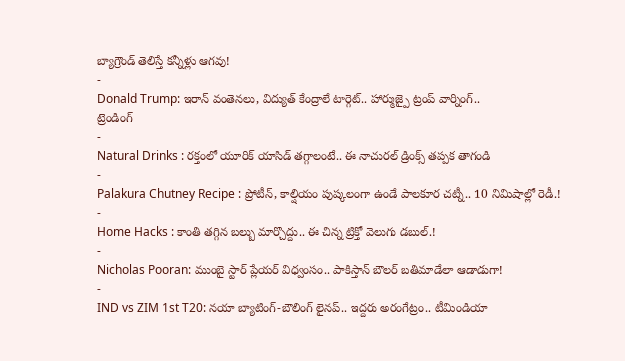బ్యాగ్రౌండ్ తెలిస్తే కన్నీళ్లు ఆగవు!
-
Donald Trump: ఇరాన్ వంతెనలు, విద్యుత్ కేంద్రాలే టార్గెట్.. హార్ముజ్పై ట్రంప్ వార్నింగ్..
ట్రెండింగ్
-
Natural Drinks : రక్తంలో యూరిక్ యాసిడ్ తగ్గాలంటే.. ఈ నాచురల్ డ్రింక్స్ తప్పక తాగండి
-
Palakura Chutney Recipe : ప్రోటీన్, కాల్షియం పుష్కలంగా ఉండే పాలకూర చట్నీ.. 10 నిమిషాల్లో రెడీ.!
-
Home Hacks : కాంతి తగ్గిన బల్బు మార్చొద్దు.. ఈ చిన్న ట్రిక్తో వెలుగు డబుల్.!
-
Nicholas Pooran: ముంబై స్టార్ ప్లేయర్ విధ్వంసం.. పాకిస్తాన్ బౌలర్ బతిమాడేలా ఆడాడుగా!
-
IND vs ZIM 1st T20: నయా బ్యాటింగ్-బౌలింగ్ లైనప్.. ఇద్దరు అరంగేట్రం.. టీమిండియా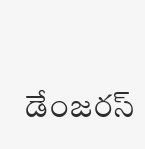డేంజరస్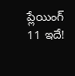ప్లేయింగ్ 11 ఇదే!